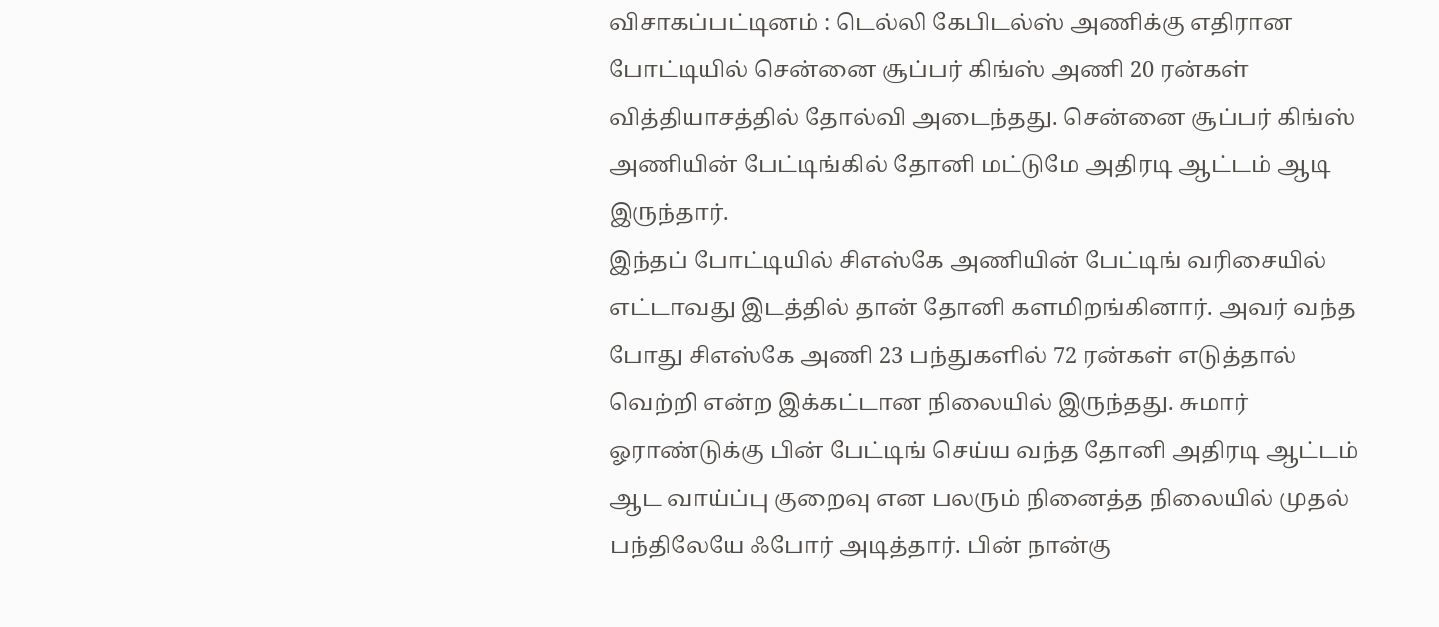விசாகப்பட்டினம் : டெல்லி கேபிடல்ஸ் அணிக்கு எதிரான போட்டியில் சென்னை சூப்பர் கிங்ஸ் அணி 20 ரன்கள் வித்தியாசத்தில் தோல்வி அடைந்தது. சென்னை சூப்பர் கிங்ஸ் அணியின் பேட்டிங்கில் தோனி மட்டுமே அதிரடி ஆட்டம் ஆடி இருந்தார்.
இந்தப் போட்டியில் சிஎஸ்கே அணியின் பேட்டிங் வரிசையில் எட்டாவது இடத்தில் தான் தோனி களமிறங்கினார். அவர் வந்த போது சிஎஸ்கே அணி 23 பந்துகளில் 72 ரன்கள் எடுத்தால் வெற்றி என்ற இக்கட்டான நிலையில் இருந்தது. சுமார் ஓராண்டுக்கு பின் பேட்டிங் செய்ய வந்த தோனி அதிரடி ஆட்டம் ஆட வாய்ப்பு குறைவு என பலரும் நினைத்த நிலையில் முதல் பந்திலேயே ஃபோர் அடித்தார். பின் நான்கு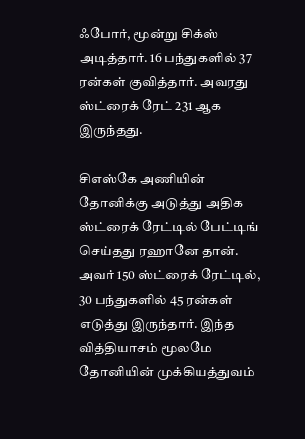ஃபோர், மூன்று சிக்ஸ் அடித்தார். 16 பந்துகளில் 37 ரன்கள் குவித்தார். அவரது ஸ்ட்ரைக் ரேட் 231 ஆக இருந்தது.

சிஎஸ்கே அணியின் தோனிக்கு அடுத்து அதிக ஸ்ட்ரைக் ரேட்டில் பேட்டிங் செய்தது ரஹானே தான். அவர் 150 ஸ்ட்ரைக் ரேட்டில், 30 பந்துகளில் 45 ரன்கள் எடுத்து இருந்தார். இந்த வித்தியாசம் மூலமே தோனியின் முக்கியத்துவம்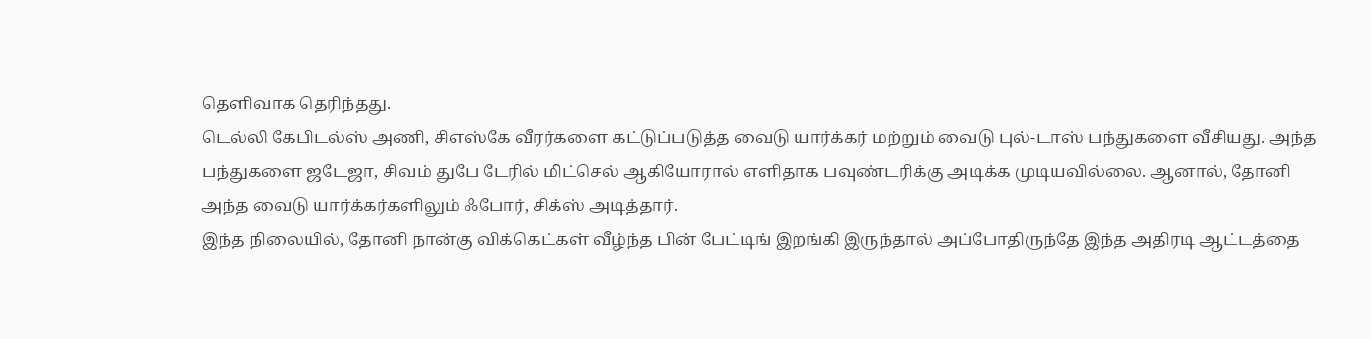தெளிவாக தெரிந்தது.
டெல்லி கேபிடல்ஸ் அணி, சிஎஸ்கே வீரர்களை கட்டுப்படுத்த வைடு யார்க்கர் மற்றும் வைடு புல்-டாஸ் பந்துகளை வீசியது. அந்த பந்துகளை ஜடேஜா, சிவம் துபே டேரில் மிட்செல் ஆகியோரால் எளிதாக பவுண்டரிக்கு அடிக்க முடியவில்லை. ஆனால், தோனி அந்த வைடு யார்க்கர்களிலும் ஃபோர், சிக்ஸ் அடித்தார்.
இந்த நிலையில், தோனி நான்கு விக்கெட்கள் வீழ்ந்த பின் பேட்டிங் இறங்கி இருந்தால் அப்போதிருந்தே இந்த அதிரடி ஆட்டத்தை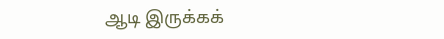ஆடி இருக்கக்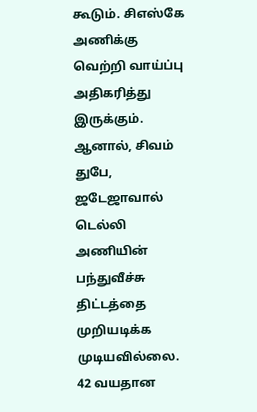கூடும். சிஎஸ்கே அணிக்கு வெற்றி வாய்ப்பு அதிகரித்து இருக்கும். ஆனால், சிவம் துபே, ஜடேஜாவால் டெல்லி அணியின் பந்துவீச்சு திட்டத்தை முறியடிக்க முடியவில்லை. 42 வயதான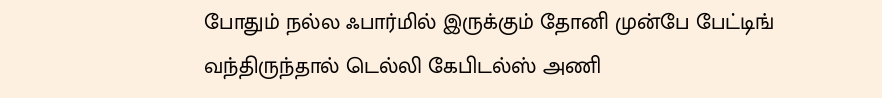போதும் நல்ல ஃபார்மில் இருக்கும் தோனி முன்பே பேட்டிங் வந்திருந்தால் டெல்லி கேபிடல்ஸ் அணி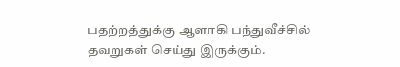பதற்றத்துக்கு ஆளாகி பந்துவீச்சில் தவறுகள் செய்து இருக்கும்.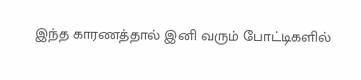இந்த காரணத்தால் இனி வரும் போட்டிகளில்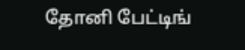தோனி பேட்டிங்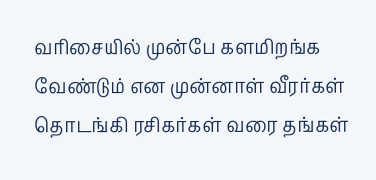வரிசையில் முன்பே களமிறங்க வேண்டும் என முன்னாள் வீரர்கள் தொடங்கி ரசிகர்கள் வரை தங்கள்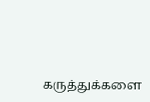கருத்துக்களை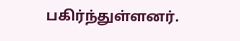பகிர்ந்துள்ளனர்.